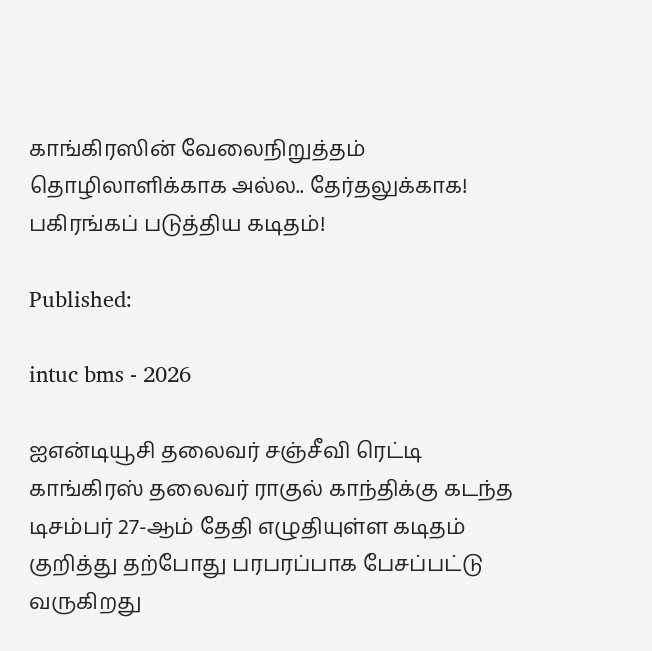காங்கிரஸின் வேலைநிறுத்தம் தொழிலாளிக்காக அல்ல.. தேர்தலுக்காக! பகிரங்கப் படுத்திய கடிதம்!

Published:

intuc bms - 2026

ஐஎன்டியூசி தலைவர் சஞ்சீவி ரெட்டி காங்கிரஸ் தலைவர் ராகுல் காந்திக்கு கடந்த டிசம்பர் 27-ஆம் தேதி எழுதியுள்ள கடிதம் குறித்து தற்போது பரபரப்பாக பேசப்பட்டு வருகிறது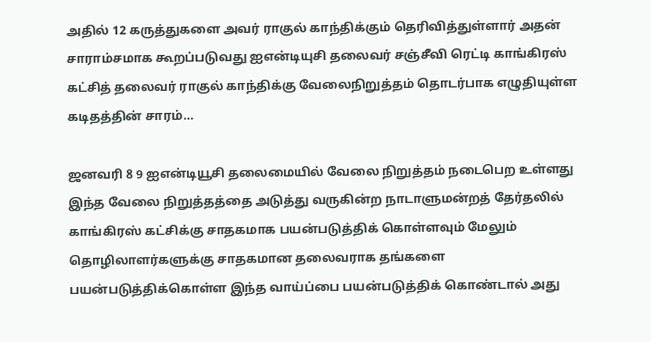அதில் 12 கருத்துகளை அவர் ராகுல் காந்திக்கும் தெரிவித்துள்ளார் அதன் சாராம்சமாக கூறப்படுவது ஐஎன்டியுசி தலைவர் சஞ்சீவி ரெட்டி காங்கிரஸ் கட்சித் தலைவர் ராகுல் காந்திக்கு வேலைநிறுத்தம் தொடர்பாக எழுதியுள்ள கடிதத்தின் சாரம்…

ஜனவரி 8 9 ஐஎன்டியூசி தலைமையில் வேலை நிறுத்தம் நடைபெற உள்ளது இந்த வேலை நிறுத்தத்தை அடுத்து வருகின்ற நாடாளுமன்றத் தேர்தலில் காங்கிரஸ் கட்சிக்கு சாதகமாக பயன்படுத்திக் கொள்ளவும் மேலும் தொழிலாளர்களுக்கு சாதகமான தலைவராக தங்களை பயன்படுத்திக்கொள்ள இந்த வாய்ப்பை பயன்படுத்திக் கொண்டால் அது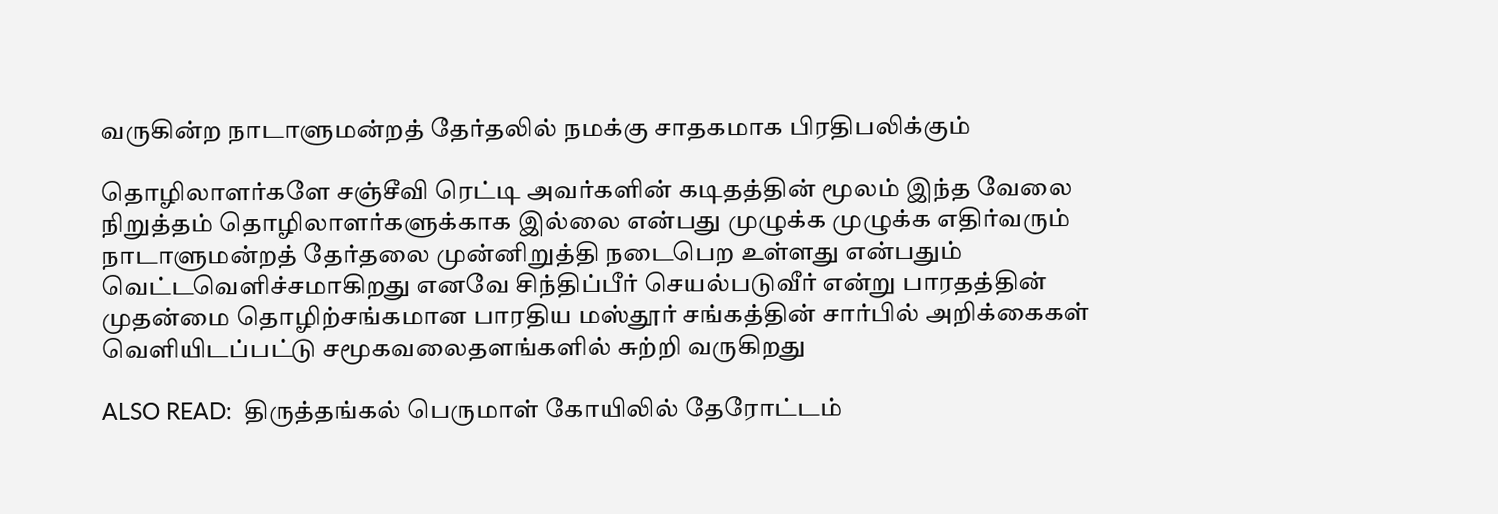வருகின்ற நாடாளுமன்றத் தேர்தலில் நமக்கு சாதகமாக பிரதிபலிக்கும்

தொழிலாளர்களே சஞ்சீவி ரெட்டி அவர்களின் கடிதத்தின் மூலம் இந்த வேலை நிறுத்தம் தொழிலாளர்களுக்காக இல்லை என்பது முழுக்க முழுக்க எதிர்வரும் நாடாளுமன்றத் தேர்தலை முன்னிறுத்தி நடைபெற உள்ளது என்பதும் வெட்டவெளிச்சமாகிறது எனவே சிந்திப்பீர் செயல்படுவீர் என்று பாரதத்தின் முதன்மை தொழிற்சங்கமான பாரதிய மஸ்தூர் சங்கத்தின் சார்பில் அறிக்கைகள் வெளியிடப்பட்டு சமூகவலைதளங்களில் சுற்றி வருகிறது

ALSO READ:  திருத்தங்கல் பெருமாள் கோயிலில் தேரோட்டம்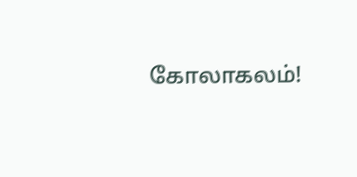கோலாகலம்!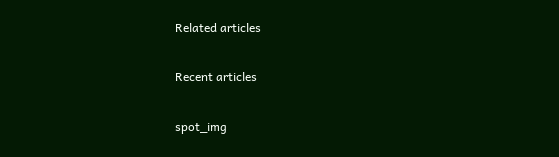Related articles

Recent articles

spot_img